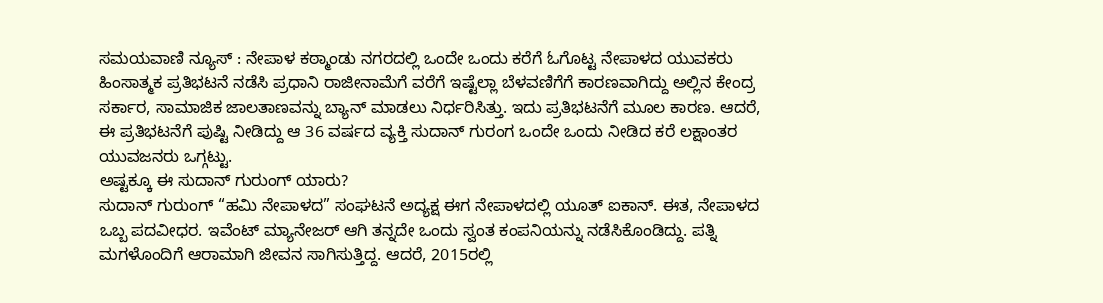ಸಮಯವಾಣಿ ನ್ಯೂಸ್ : ನೇಪಾಳ ಕಠ್ಮಾಂಡು ನಗರದಲ್ಲಿ ಒಂದೇ ಒಂದು ಕರೆಗೆ ಓಗೊಟ್ಟ ನೇಪಾಳದ ಯುವಕರು ಹಿಂಸಾತ್ಮಕ ಪ್ರತಿಭಟನೆ ನಡೆಸಿ ಪ್ರಧಾನಿ ರಾಜೀನಾಮೆಗೆ ವರೆಗೆ ಇಷ್ಟೆಲ್ಲಾ ಬೆಳವಣಿಗೆಗೆ ಕಾರಣವಾಗಿದ್ದು ಅಲ್ಲಿನ ಕೇಂದ್ರ ಸರ್ಕಾರ, ಸಾಮಾಜಿಕ ಜಾಲತಾಣವನ್ನು ಬ್ಯಾನ್ ಮಾಡಲು ನಿರ್ಧರಿಸಿತ್ತು. ಇದು ಪ್ರತಿಭಟನೆಗೆ ಮೂಲ ಕಾರಣ. ಆದರೆ, ಈ ಪ್ರತಿಭಟನೆಗೆ ಪುಷ್ಟಿ ನೀಡಿದ್ದು ಆ 36 ವರ್ಷದ ವ್ಯಕ್ತಿ ಸುದಾನ್ ಗುರಂಗ ಒಂದೇ ಒಂದು ನೀಡಿದ ಕರೆ ಲಕ್ಷಾಂತರ ಯುವಜನರು ಒಗ್ಗಟ್ಟು.
ಅಷ್ಟಕ್ಕೂ ಈ ಸುದಾನ್ ಗುರುಂಗ್ ಯಾರು?
ಸುದಾನ್ ಗುರುಂಗ್ “ಹಮಿ ನೇಪಾಳದ” ಸಂಘಟನೆ ಅದ್ಯಕ್ಷ ಈಗ ನೇಪಾಳದಲ್ಲಿ ಯೂತ್ ಐಕಾನ್. ಈತ, ನೇಪಾಳದ ಒಬ್ಬ ಪದವೀಧರ. ಇವೆಂಟ್ ಮ್ಯಾನೇಜರ್ ಆಗಿ ತನ್ನದೇ ಒಂದು ಸ್ವಂತ ಕಂಪನಿಯನ್ನು ನಡೆಸಿಕೊಂಡಿದ್ದು. ಪತ್ನಿ ಮಗಳೊಂದಿಗೆ ಆರಾಮಾಗಿ ಜೀವನ ಸಾಗಿಸುತ್ತಿದ್ದ. ಆದರೆ, 2015ರಲ್ಲಿ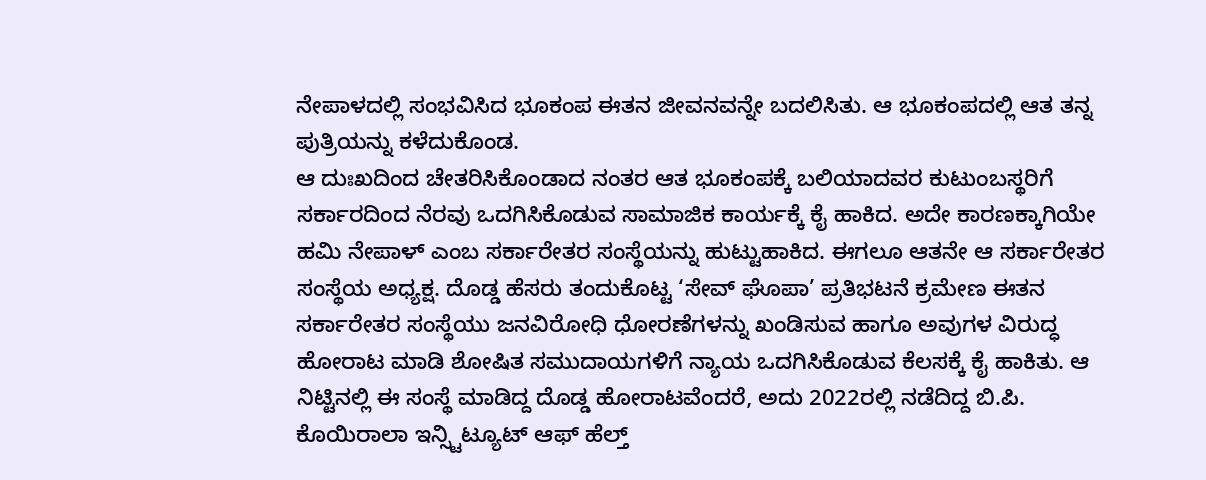ನೇಪಾಳದಲ್ಲಿ ಸಂಭವಿಸಿದ ಭೂಕಂಪ ಈತನ ಜೀವನವನ್ನೇ ಬದಲಿಸಿತು. ಆ ಭೂಕಂಪದಲ್ಲಿ ಆತ ತನ್ನ ಪುತ್ರಿಯನ್ನು ಕಳೆದುಕೊಂಡ.
ಆ ದುಃಖದಿಂದ ಚೇತರಿಸಿಕೊಂಡಾದ ನಂತರ ಆತ ಭೂಕಂಪಕ್ಕೆ ಬಲಿಯಾದವರ ಕುಟುಂಬಸ್ಥರಿಗೆ ಸರ್ಕಾರದಿಂದ ನೆರವು ಒದಗಿಸಿಕೊಡುವ ಸಾಮಾಜಿಕ ಕಾರ್ಯಕ್ಕೆ ಕೈ ಹಾಕಿದ. ಅದೇ ಕಾರಣಕ್ಕಾಗಿಯೇ ಹಮಿ ನೇಪಾಳ್ ಎಂಬ ಸರ್ಕಾರೇತರ ಸಂಸ್ಥೆಯನ್ನು ಹುಟ್ಟುಹಾಕಿದ. ಈಗಲೂ ಆತನೇ ಆ ಸರ್ಕಾರೇತರ ಸಂಸ್ಥೆಯ ಅಧ್ಯಕ್ಷ. ದೊಡ್ಡ ಹೆಸರು ತಂದುಕೊಟ್ಟ ‘ಸೇವ್ ಘೊಪಾ’ ಪ್ರತಿಭಟನೆ ಕ್ರಮೇಣ ಈತನ ಸರ್ಕಾರೇತರ ಸಂಸ್ಥೆಯು ಜನವಿರೋಧಿ ಧೋರಣೆಗಳನ್ನು ಖಂಡಿಸುವ ಹಾಗೂ ಅವುಗಳ ವಿರುದ್ಧ ಹೋರಾಟ ಮಾಡಿ ಶೋಷಿತ ಸಮುದಾಯಗಳಿಗೆ ನ್ಯಾಯ ಒದಗಿಸಿಕೊಡುವ ಕೆಲಸಕ್ಕೆ ಕೈ ಹಾಕಿತು. ಆ ನಿಟ್ಟಿನಲ್ಲಿ ಈ ಸಂಸ್ಥೆ ಮಾಡಿದ್ದ ದೊಡ್ಡ ಹೋರಾಟವೆಂದರೆ, ಅದು 2022ರಲ್ಲಿ ನಡೆದಿದ್ದ ಬಿ.ಪಿ. ಕೊಯಿರಾಲಾ ಇನ್ಸ್ಟಿಟ್ಯೂಟ್ ಆಫ್ ಹೆಲ್ತ್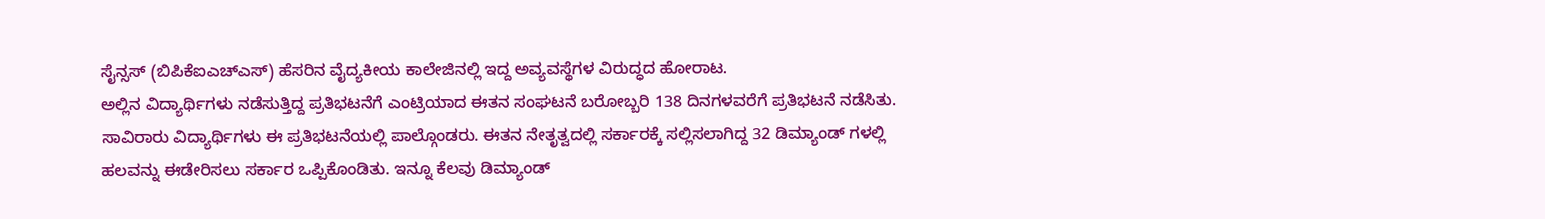ಸೈನ್ಸಸ್ (ಬಿಪಿಕೆಐಎಚ್ಎಸ್) ಹೆಸರಿನ ವೈದ್ಯಕೀಯ ಕಾಲೇಜಿನಲ್ಲಿ ಇದ್ದ ಅವ್ಯವಸ್ಥೆಗಳ ವಿರುದ್ಧದ ಹೋರಾಟ.
ಅಲ್ಲಿನ ವಿದ್ಯಾರ್ಥಿಗಳು ನಡೆಸುತ್ತಿದ್ದ ಪ್ರತಿಭಟನೆಗೆ ಎಂಟ್ರಿಯಾದ ಈತನ ಸಂಘಟನೆ ಬರೋಬ್ಬರಿ 138 ದಿನಗಳವರೆಗೆ ಪ್ರತಿಭಟನೆ ನಡೆಸಿತು. ಸಾವಿರಾರು ವಿದ್ಯಾರ್ಥಿಗಳು ಈ ಪ್ರತಿಭಟನೆಯಲ್ಲಿ ಪಾಲ್ಗೊಂಡರು. ಈತನ ನೇತೃತ್ವದಲ್ಲಿ ಸರ್ಕಾರಕ್ಕೆ ಸಲ್ಲಿಸಲಾಗಿದ್ದ 32 ಡಿಮ್ಯಾಂಡ್ ಗಳಲ್ಲಿ ಹಲವನ್ನು ಈಡೇರಿಸಲು ಸರ್ಕಾರ ಒಪ್ಪಿಕೊಂಡಿತು. ಇನ್ನೂ ಕೆಲವು ಡಿಮ್ಯಾಂಡ್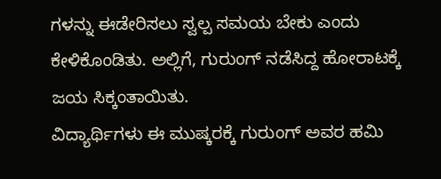ಗಳನ್ನು ಈಡೇರಿಸಲು ಸ್ವಲ್ಪ ಸಮಯ ಬೇಕು ಎಂದು ಕೇಳಿಕೊಂಡಿತು. ಅಲ್ಲಿಗೆ, ಗುರುಂಗ್ ನಡೆಸಿದ್ದ ಹೋರಾಟಕ್ಕೆ ಜಯ ಸಿಕ್ಕಂತಾಯಿತು.
ವಿದ್ಯಾರ್ಥಿಗಳು ಈ ಮುಷ್ಕರಕ್ಕೆ ಗುರುಂಗ್ ಅವರ ಹಮಿ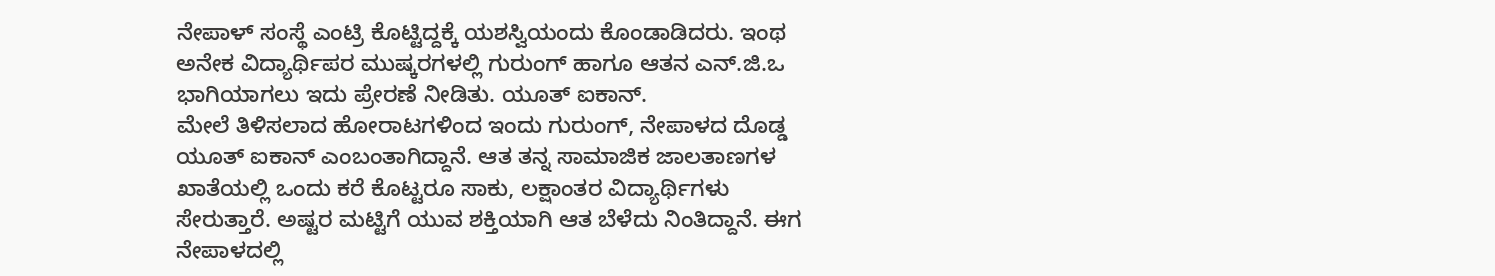ನೇಪಾಳ್ ಸಂಸ್ಥೆ ಎಂಟ್ರಿ ಕೊಟ್ಟಿದ್ದಕ್ಕೆ ಯಶಸ್ವಿಯಂದು ಕೊಂಡಾಡಿದರು. ಇಂಥ ಅನೇಕ ವಿದ್ಯಾರ್ಥಿಪರ ಮುಷ್ಕರಗಳಲ್ಲಿ ಗುರುಂಗ್ ಹಾಗೂ ಆತನ ಎನ್.ಜಿ.ಒ ಭಾಗಿಯಾಗಲು ಇದು ಪ್ರೇರಣೆ ನೀಡಿತು. ಯೂತ್ ಐಕಾನ್.
ಮೇಲೆ ತಿಳಿಸಲಾದ ಹೋರಾಟಗಳಿಂದ ಇಂದು ಗುರುಂಗ್, ನೇಪಾಳದ ದೊಡ್ಡ ಯೂತ್ ಐಕಾನ್ ಎಂಬಂತಾಗಿದ್ದಾನೆ. ಆತ ತನ್ನ ಸಾಮಾಜಿಕ ಜಾಲತಾಣಗಳ ಖಾತೆಯಲ್ಲಿ ಒಂದು ಕರೆ ಕೊಟ್ಟರೂ ಸಾಕು, ಲಕ್ಷಾಂತರ ವಿದ್ಯಾರ್ಥಿಗಳು ಸೇರುತ್ತಾರೆ. ಅಷ್ಟರ ಮಟ್ಟಿಗೆ ಯುವ ಶಕ್ತಿಯಾಗಿ ಆತ ಬೆಳೆದು ನಿಂತಿದ್ದಾನೆ. ಈಗ ನೇಪಾಳದಲ್ಲಿ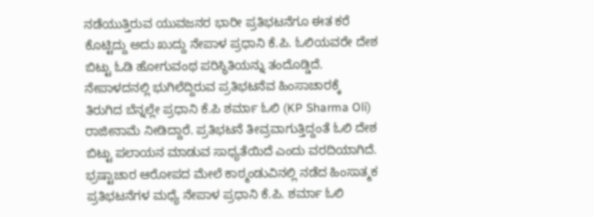ನಡೆಯುತ್ತಿರುವ ಯುವಜನರ ಭಾರೀ ಪ್ರತಿಭಟನೆಗೂ ಈತ ಕರೆ ಕೊಟ್ಟಿದ್ದು ಅದು ಖುದ್ದು ನೇಪಾಳ ಪ್ರಧಾನಿ ಕೆ.ಪಿ. ಓಲಿಯವರೇ ದೇಶ ಬಿಟ್ಟು ಓಡಿ ಹೋಗುವಂಥ ಪರಿಸ್ಥಿತಿಯನ್ನು ತಂದೊಡ್ಡಿದೆ.
ನೇಪಾಳದನಲ್ಲಿ ಭುಗಿಲೆದ್ದಿರುವ ಪ್ರತಿಭಟನೆವ ಹಿಂಸಾಚಾರಕ್ಕೆ ತಿರುಗಿದ ಬೆನ್ನಲ್ಲೇ ಪ್ರಧಾನಿ ಕೆ.ಪಿ ಶರ್ಮಾ ಓಲಿ (KP Sharma Oli) ರಾಜೀನಾಮೆ ನೀಡಿದ್ದಾರೆ. ಪ್ರತಿಭಟನೆ ತೀವ್ರವಾಗುತ್ತಿದ್ದಂತೆ ಓಲಿ ದೇಶ ಬಿಟ್ಟು ಪಲಾಯನ ಮಾಡುವ ಸಾಧ್ಯತೆಯಿದೆ ಎಂದು ವರದಿಯಾಗಿದೆ.
ಭ್ರಷ್ಟಾಚಾರ ಆರೋಪದ ಮೇಲೆ ಕಾಠ್ಮಂಡುವಿನಲ್ಲಿ ನಡೆದ ಹಿಂಸಾತ್ಮಕ ಪ್ರತಿಭಟನೆಗಳ ಮಧ್ಯೆ ನೇಪಾಳ ಪ್ರಧಾನಿ ಕೆ.ಪಿ. ಶರ್ಮಾ ಓಲಿ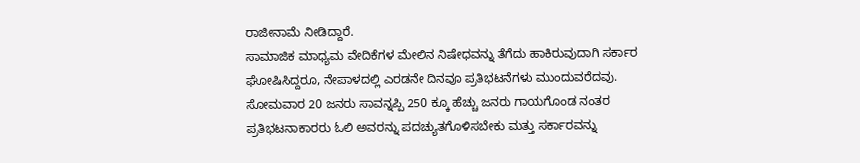ರಾಜೀನಾಮೆ ನೀಡಿದ್ದಾರೆ.
ಸಾಮಾಜಿಕ ಮಾಧ್ಯಮ ವೇದಿಕೆಗಳ ಮೇಲಿನ ನಿಷೇಧವನ್ನು ತೆಗೆದು ಹಾಕಿರುವುದಾಗಿ ಸರ್ಕಾರ ಘೋಷಿಸಿದ್ದರೂ, ನೇಪಾಳದಲ್ಲಿ ಎರಡನೇ ದಿನವೂ ಪ್ರತಿಭಟನೆಗಳು ಮುಂದುವರೆದವು. ಸೋಮವಾರ 20 ಜನರು ಸಾವನ್ನಪ್ಪಿ 250 ಕ್ಕೂ ಹೆಚ್ಚು ಜನರು ಗಾಯಗೊಂಡ ನಂತರ ಪ್ರತಿಭಟನಾಕಾರರು ಓಲಿ ಅವರನ್ನು ಪದಚ್ಯುತಗೊಳಿಸಬೇಕು ಮತ್ತು ಸರ್ಕಾರವನ್ನು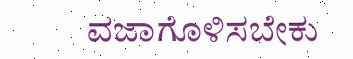ವಜಾಗೊಳಿಸಬೇಕು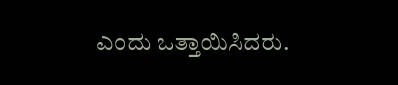ಎಂದು ಒತ್ತಾಯಿಸಿದರು.